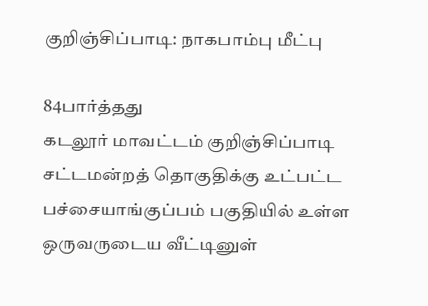குறிஞ்சிப்பாடி: நாகபாம்பு மீட்பு

84பார்த்தது
கடலூர் மாவட்டம் குறிஞ்சிப்பாடி சட்டமன்றத் தொகுதிக்கு உட்பட்ட பச்சையாங்குப்பம் பகுதியில் உள்ள ஒருவருடைய வீட்டினுள்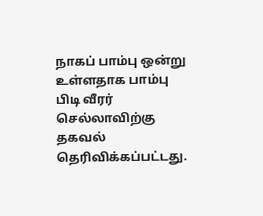நாகப் பாம்பு ஒன்று உள்ளதாக பாம்பு பிடி வீரர் செல்லாவிற்கு தகவல் தெரிவிக்கப்பட்டது.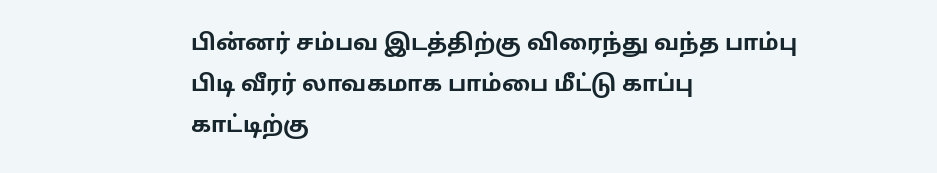பின்னர் சம்பவ இடத்திற்கு விரைந்து வந்த பாம்பு பிடி வீரர் லாவகமாக பாம்பை மீட்டு காப்பு காட்டிற்கு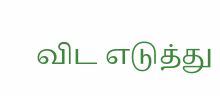விட எடுத்து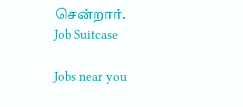சென்றார்.
Job Suitcase

Jobs near you